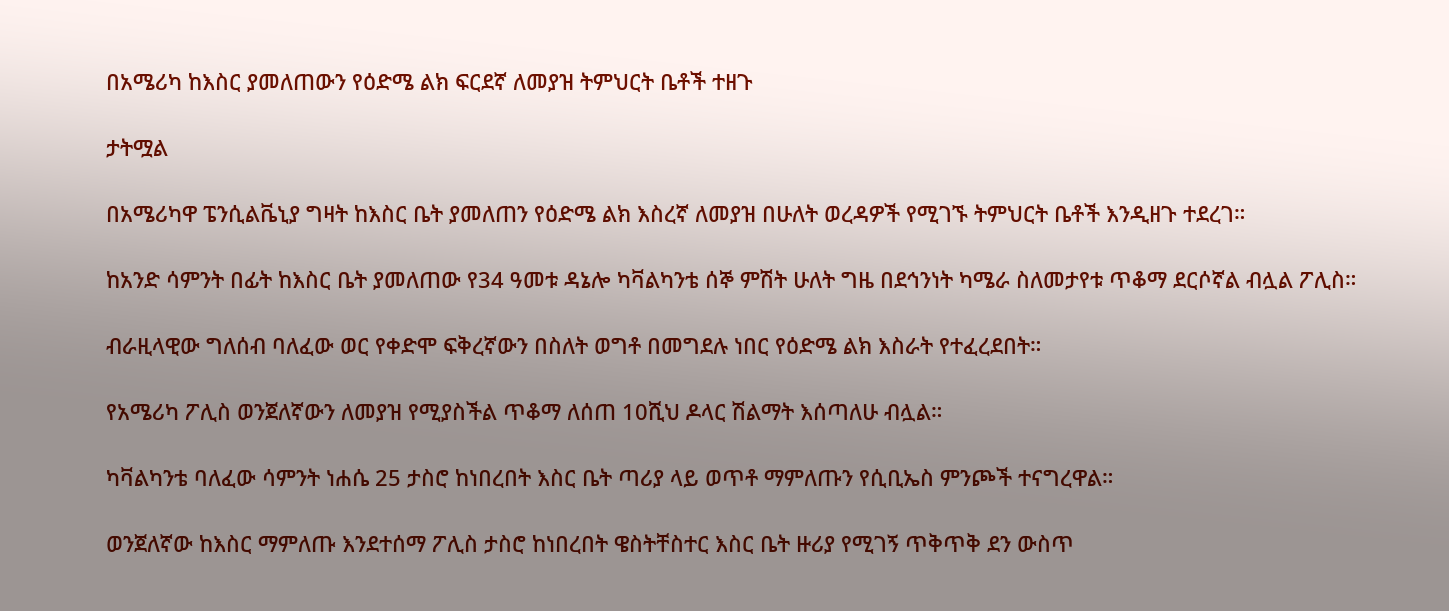በአሜሪካ ከእስር ያመለጠውን የዕድሜ ልክ ፍርደኛ ለመያዝ ትምህርት ቤቶች ተዘጉ

ታትሟል

በአሜሪካዋ ፔንሲልቬኒያ ግዛት ከእስር ቤት ያመለጠን የዕድሜ ልክ እስረኛ ለመያዝ በሁለት ወረዳዎች የሚገኙ ትምህርት ቤቶች እንዲዘጉ ተደረገ።

ከአንድ ሳምንት በፊት ከእስር ቤት ያመለጠው የ34 ዓመቱ ዳኔሎ ካቫልካንቴ ሰኞ ምሽት ሁለት ግዜ በደኅንነት ካሜራ ስለመታየቱ ጥቆማ ደርሶኛል ብሏል ፖሊስ።

ብራዚላዊው ግለሰብ ባለፈው ወር የቀድሞ ፍቅረኛውን በስለት ወግቶ በመግደሉ ነበር የዕድሜ ልክ እስራት የተፈረደበት።

የአሜሪካ ፖሊስ ወንጀለኛውን ለመያዝ የሚያስችል ጥቆማ ለሰጠ 10ሺህ ዶላር ሽልማት እሰጣለሁ ብሏል።

ካቫልካንቴ ባለፈው ሳምንት ነሐሴ 25 ታስሮ ከነበረበት እስር ቤት ጣሪያ ላይ ወጥቶ ማምለጡን የሲቢኤስ ምንጮች ተናግረዋል።

ወንጀለኛው ከእስር ማምለጡ እንደተሰማ ፖሊስ ታስሮ ከነበረበት ዌስትቸስተር እስር ቤት ዙሪያ የሚገኝ ጥቅጥቅ ደን ውስጥ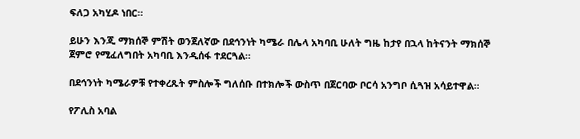ፍለጋ አካሂዶ ነበር።

ይሁን እንጂ ማክሰኞ ምሽት ወንጀለኛው በደኅንነት ካሜራ በሌላ አካባቢ ሁለት ግዜ ከታየ በኋላ ከትናንት ማክሰኞ ጀምሮ የሚፈለግበት አካባቢ እንዲሰፋ ተደርጓል።

በደኅንነት ካሜራዎቹ የተቀረጹት ምስሎች ግለሰቡ በተክሎች ውስጥ በጀርባው ቦርሳ አንግቦ ሲጓዝ አሳይተዋል።

የፖሊስ አባል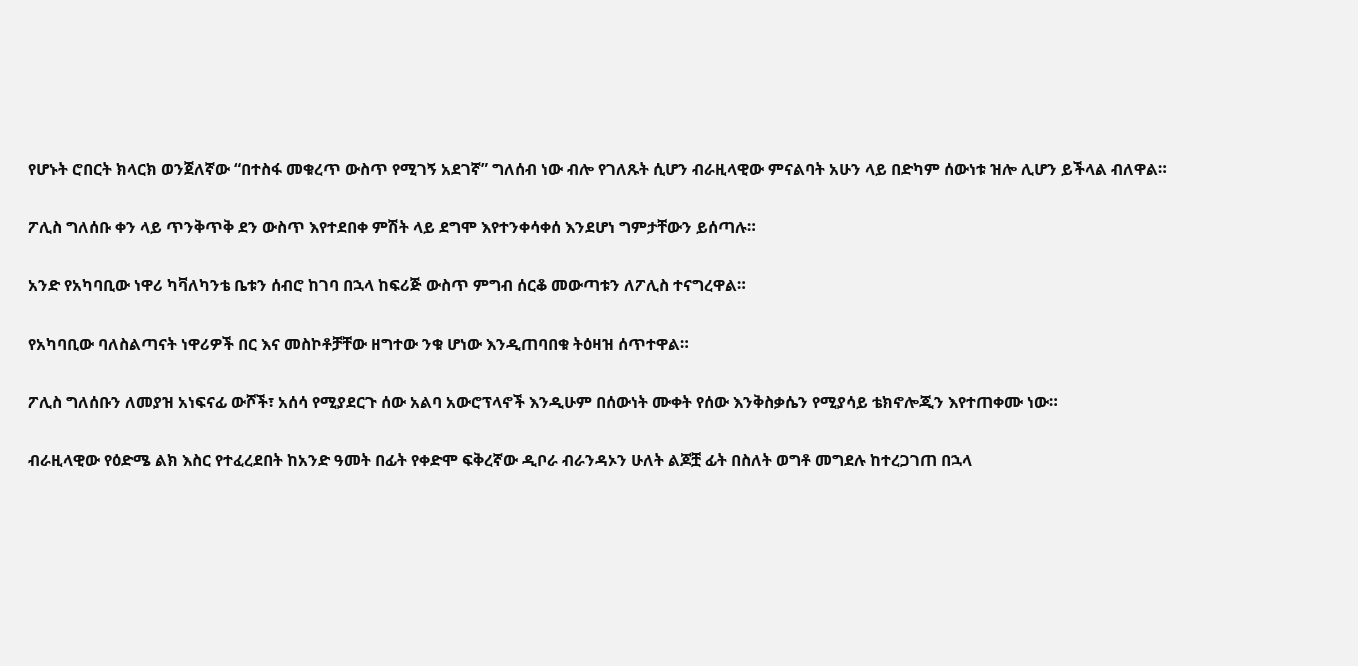የሆኑት ሮበርት ክላርክ ወንጀለኛው “በተስፋ መቁረጥ ውስጥ የሚገኝ አደገኛ” ግለሰብ ነው ብሎ የገለጹት ሲሆን ብራዚላዊው ምናልባት አሁን ላይ በድካም ሰውነቱ ዝሎ ሊሆን ይችላል ብለዋል።

ፖሊስ ግለሰቡ ቀን ላይ ጥንቅጥቅ ደን ውስጥ እየተደበቀ ምሽት ላይ ደግሞ እየተንቀሳቀሰ እንደሆነ ግምታቸውን ይሰጣሉ።

አንድ የአካባቢው ነዋሪ ካቫለካንቴ ቤቱን ሰብሮ ከገባ በኋላ ከፍሪጅ ውስጥ ምግብ ሰርቆ መውጣቱን ለፖሊስ ተናግረዋል።

የአካባቢው ባለስልጣናት ነዋሪዎች በር እና መስኮቶቻቸው ዘግተው ንቁ ሆነው እንዲጠባበቁ ትዕዛዝ ሰጥተዋል።

ፖሊስ ግለሰቡን ለመያዝ አነፍናፊ ውሾች፣ አሰሳ የሚያደርጉ ሰው አልባ አውሮፕላኖች እንዲሁም በሰውነት ሙቀት የሰው እንቅስቃሴን የሚያሳይ ቴክኖሎጂን እየተጠቀሙ ነው።

ብራዚላዊው የዕድሜ ልክ እስር የተፈረደበት ከአንድ ዓመት በፊት የቀድሞ ፍቅረኛው ዲቦራ ብራንዳኦን ሁለት ልጆቿ ፊት በስለት ወግቶ መግደሉ ከተረጋገጠ በኋላ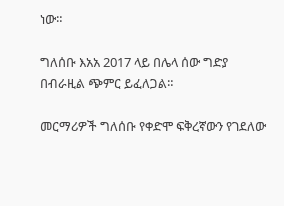ነው።

ግለሰቡ እአአ 2017 ላይ በሌላ ሰው ግድያ በብራዚል ጭምር ይፈለጋል።

መርማሪዎች ግለሰቡ የቀድሞ ፍቅረኛውን የገደለው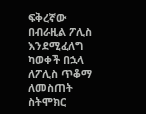ፍቅረኛው በብራዚል ፖሊስ እንደሚፈለግ ካወቀች በኋላ ለፖሊስ ጥቆማ ለመስጠት ስትሞክር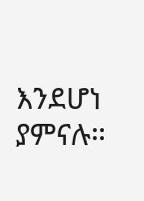እንደሆነ ያምናሉ።